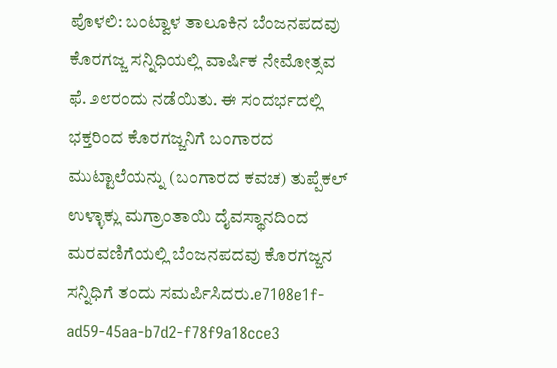ಪೊಳಲಿ: ಬಂಟ್ವಾಳ ತಾಲೂಕಿನ ಬೆಂಜನಪದವು ಕೊರಗಜ್ಜ ಸನ್ನಿಧಿಯಲ್ಲಿ ವಾರ್ಷಿಕ ನೇಮೋತ್ಸವ ಫೆ. ೨೮ರಂದು ನಡೆಯಿತು. ಈ ಸಂದರ್ಭದಲ್ಲಿ ಭಕ್ತರಿಂದ ಕೊರಗಜ್ಜನಿಗೆ ಬಂಗಾರದ ಮುಟ್ಟಾಲೆಯನ್ನು (ಬಂಗಾರದ ಕವಚ) ತುಪ್ಪೆಕಲ್ ಉಳ್ಳಾಕ್ಲು ಮಗ್ರಾಂತಾಯಿ ದೈವಸ್ಥಾನದಿಂದ ಮರವಣಿಗೆಯಲ್ಲಿ ಬೆಂಜನಪದವು ಕೊರಗಜ್ಜನ ಸನ್ನಿಧಿಗೆ ತಂದು ಸಮರ್ಪಿಸಿದರು.e7108e1f-ad59-45aa-b7d2-f78f9a18cce3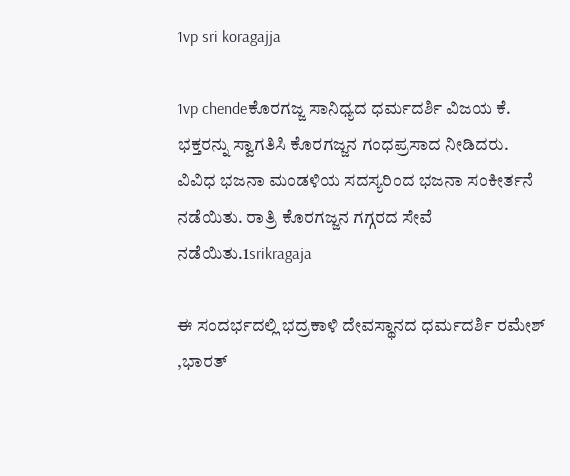1vp sri koragajja

1vp chendeಕೊರಗಜ್ಜ ಸಾನಿಧ್ಯದ ಧರ್ಮದರ್ಶಿ ವಿಜಯ ಕೆ. ಭಕ್ತರನ್ನು ಸ್ವಾಗತಿಸಿ ಕೊರಗಜ್ಜನ ಗಂಧಪ್ರಸಾದ ನೀಡಿದರು.  ವಿವಿಧ ಭಜನಾ ಮಂಡಳಿಯ ಸದಸ್ಯರಿಂದ ಭಜನಾ ಸಂಕೀರ್ತನೆ ನಡೆಯಿತು. ರಾತ್ರಿ ಕೊರಗಜ್ಜನ ಗಗ್ಗರದ ಸೇವೆ ನಡೆಯಿತು.1srikragaja

ಈ ಸಂದರ್ಭದಲ್ಲಿ ಭದ್ರಕಾಳಿ ದೇವಸ್ಥಾನದ ಧರ್ಮದರ್ಶಿ ರಮೇಶ್ ,ಭಾರತ್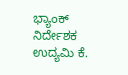ಭ್ಯಾಂಕ್ ನಿರ್ದೇಶಕ ಉದ್ಯಮಿ ಕೆ.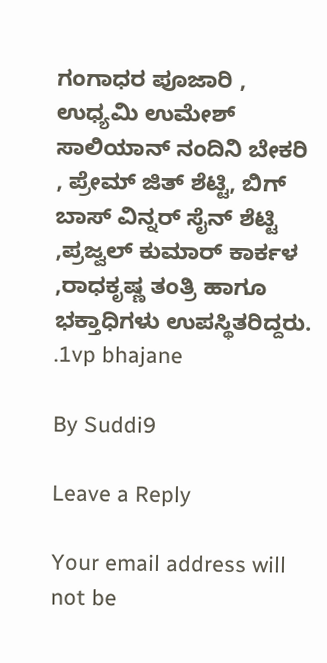ಗಂಗಾಧರ ಪೂಜಾರಿ , ಉಧ್ಯಮಿ ಉಮೇಶ್  ಸಾಲಿಯಾನ್ ನಂದಿನಿ ಬೇಕರಿ , ಪ್ರೇಮ್ ಜಿತ್ ಶೆಟ್ಟಿ, ಬಿಗ್ ಬಾಸ್ ವಿನ್ನರ್ ಸೈನ್ ಶೆಟ್ಟಿ ,ಪ್ರಜ್ವಲ್ ಕುಮಾರ್ ಕಾರ್ಕಳ ,ರಾಧಕೃಷ್ಣ ತಂತ್ರಿ ಹಾಗೂ ಭಕ್ತಾಧಿಗಳು ಉಪಸ್ಥಿತರಿದ್ದರು. .1vp bhajane

By Suddi9

Leave a Reply

Your email address will not be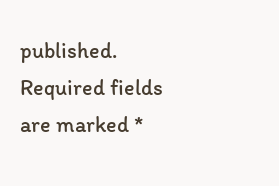published. Required fields are marked *